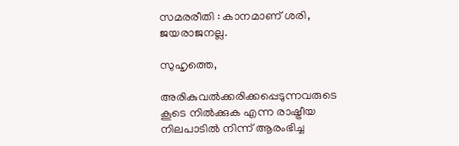സമരരീതി : കാനമാണ് ശരി, ജയരാജനല്ല.

സുഹൃത്തെ,

അരികുവല്‍ക്കരിക്കപ്പെടുന്നവരുടെ കൂടെ നില്‍ക്കുക എന്ന രാഷ്ട്രീയ നിലപാടില്‍ നിന്ന് ആരംഭിച്ച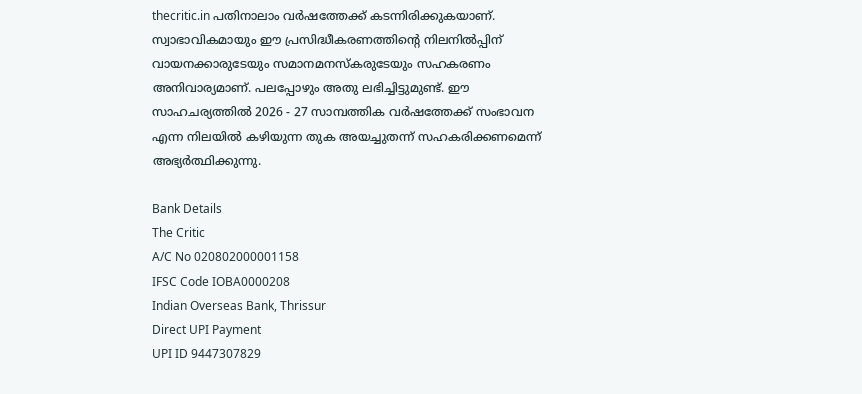thecritic.in പതിനാലാം വര്‍ഷത്തേക്ക് കടന്നിരിക്കുകയാണ്. സ്വാഭാവികമായും ഈ പ്രസിദ്ധീകരണത്തിന്റെ നിലനില്‍പ്പിന് വായനക്കാരുടേയും സമാനമനസ്‌കരുടേയും സഹകരണം അനിവാര്യമാണ്. പലപ്പോഴും അതു ലഭിച്ചിട്ടുമുണ്ട്. ഈ സാഹചര്യത്തില്‍ 2026 - 27 സാമ്പത്തിക വര്‍ഷത്തേക്ക് സംഭാവന എന്ന നിലയില്‍ കഴിയുന്ന തുക അയച്ചുതന്ന് സഹകരിക്കണമെന്ന് അഭ്യര്‍ത്ഥിക്കുന്നു.

Bank Details
The Critic
A/C No 020802000001158
IFSC Code IOBA0000208
Indian Overseas Bank, Thrissur
Direct UPI Payment
UPI ID 9447307829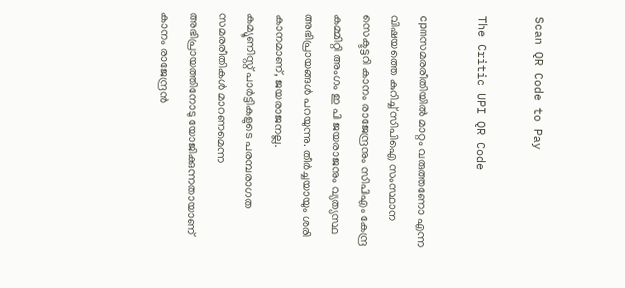Scan QR Code to Pay

The Critic UPI QR Code

cpmസമരരീതിയില്‍ മാറ്റം വരുത്തണോ എന്ന വിഷയത്തെ കുറിച്ച് സിപിഐ സംസ്ഥാന സെക്ടട്ടറി കാനം രാജേന്ദ്രനും സിപിഎം കേന്ദ്ര കമ്മിറ്റി അംഗം ഇ പി ജയരാജനും വ്യത്യസ്ഥ അഭിപ്രായങ്ങള്‍ പറയുന്നു. തീര്‍ച്ചയായും ശരി കാനമാണ്, ജയരാജനല്ല.
കമ്യൂണിസ്റ്റ് പാര്‍ട്ടികളുടെ പരമ്പരാഗത സമരരീതികള്‍ മാറണമെന്ന അഭിപ്രായത്തിനോടു യോജിക്കുന്നതായാണ് കാനം രാജേന്ദ്രന്‍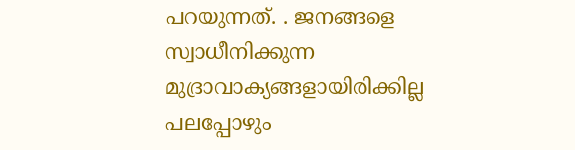പറയുന്നത്. . ജനങ്ങളെ സ്വാധീനിക്കുന്ന മുദ്രാവാക്യങ്ങളായിരിക്കില്ല പലപ്പോഴും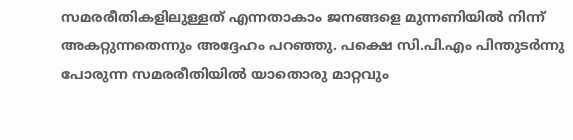സമരരീതികളിലുള്ളത് എന്നതാകാം ജനങ്ങളെ മുന്നണിയില്‍ നിന്ന് അകറ്റുന്നതെന്നും അദ്ദേഹം പറഞ്ഞു. പക്ഷെ സി.പി.എം പിന്തുടര്‍ന്നു പോരുന്ന സമരരീതിയില്‍ യാതൊരു മാറ്റവും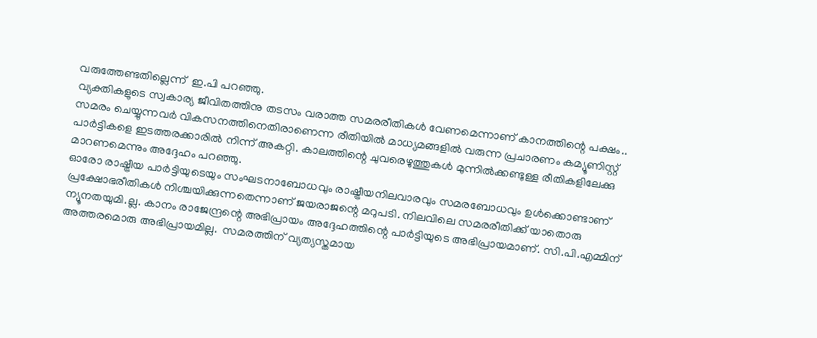വരുത്തേണ്ടതില്ലെന്ന്  ഇ.പി പറഞ്ഞു.
വ്യക്തികളുടെ സ്വകാര്യ ജീവിതത്തിനു തടസം വരാത്ത സമരരീതികള്‍ വേണമെന്നാണ് കാനത്തിന്റെ പക്ഷം.. സമരം ചെയ്യുന്നവര്‍ വികസനത്തിനെതിരാണെന്ന രീതിയില്‍ മാധ്യമങ്ങളില്‍ വരുന്ന പ്രചാരണം കമ്യൂണിസ്റ്റ് പാര്‍ട്ടികളെ ഇടത്തരക്കാരില്‍ നിന്ന് അകറ്റി. കാലത്തിന്റെ ചുവരെഴുത്തുകള്‍ മുന്നില്‍ക്കണ്ടുള്ള രീതികളിലേക്കു മാറണമെന്നും അദ്ദേഹം പറഞ്ഞു.
ഓരോ രാഷ്ട്രീയ പാര്‍ട്ടിയുടെയും സംഘടനാബോധവും രാഷ്ട്രീയനിലവാരവും സമരബോധവും ഉള്‍ക്കൊണ്ടാണ് പ്രക്ഷോഭരീതികള്‍ നിശ്ചയിക്കുന്നതെന്നാണ് ജയരാജന്റെ മറുപടി. നിലവിലെ സമരരീതിക്ക് യാതൊരു ന്യൂനതയുമി.ല്ല. കാനം രാജേന്ദ്രന്റെ അഭിപ്രായം അദ്ദേഹത്തിന്റെ പാര്‍ട്ടിയുടെ അഭിപ്രായമാണ്. സി.പി.എമ്മിന് അത്തരമൊരു അഭിപ്രായമില്ല.  സമരത്തിന് വ്യത്യസ്തമായ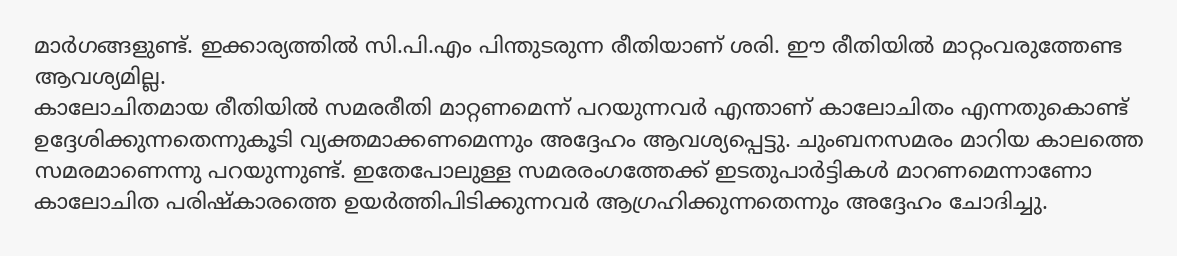മാര്‍ഗങ്ങളുണ്ട്. ഇക്കാര്യത്തില്‍ സി.പി.എം പിന്തുടരുന്ന രീതിയാണ് ശരി. ഈ രീതിയില്‍ മാറ്റംവരുത്തേണ്ട ആവശ്യമില്ല.
കാലോചിതമായ രീതിയില്‍ സമരരീതി മാറ്റണമെന്ന് പറയുന്നവര്‍ എന്താണ് കാലോചിതം എന്നതുകൊണ്ട് ഉദ്ദേശിക്കുന്നതെന്നുകൂടി വ്യക്തമാക്കണമെന്നും അദ്ദേഹം ആവശ്യപ്പെട്ടു. ചുംബനസമരം മാറിയ കാലത്തെ സമരമാണെന്നു പറയുന്നുണ്ട്. ഇതേപോലുള്ള സമരരംഗത്തേക്ക് ഇടതുപാര്‍ട്ടികള്‍ മാറണമെന്നാണോ കാലോചിത പരിഷ്‌കാരത്തെ ഉയര്‍ത്തിപിടിക്കുന്നവര്‍ ആഗ്രഹിക്കുന്നതെന്നും അദ്ദേഹം ചോദിച്ചു.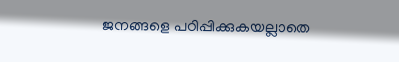ജനങ്ങളെ പഠിപ്പിക്കുകയല്ലാതെ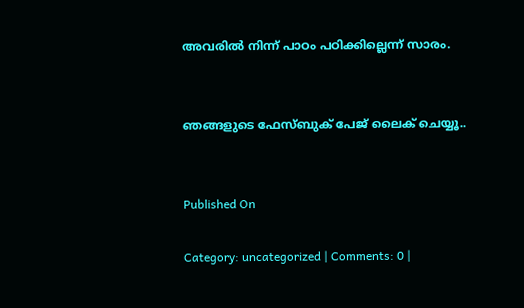അവരില്‍ നിന്ന് പാഠം പഠിക്കില്ലെന്ന് സാരം.


ഞങ്ങളുടെ ഫേസ്ബുക് പേജ് ലൈക് ചെയ്യൂ..


Published On

Category: uncategorized | Comments: 0 |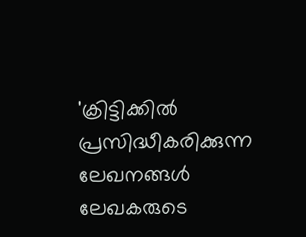'ക്രിട്ടിക്കില്‍ പ്രസിദ്ധീകരിക്കുന്ന ലേഖനങ്ങള്‍ ലേഖകരുടെ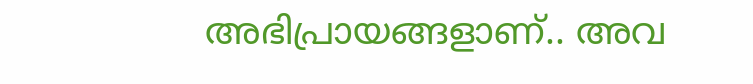അഭിപ്രായങ്ങളാണ്.. അവ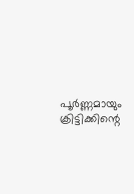പൂര്‍ണ്ണമായും ക്രിട്ടിക്കിന്റെ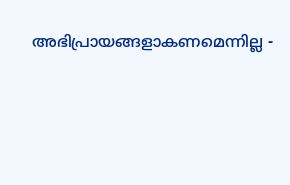അഭിപ്രായങ്ങളാകണമെന്നില്ല -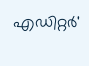എഡിറ്റര്‍'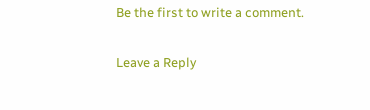Be the first to write a comment.

Leave a Reply